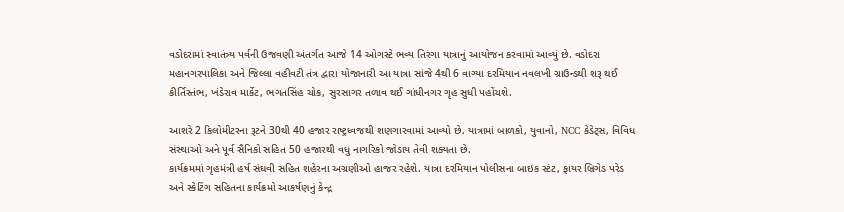વડોદરામાં સ્વાતંત્ર્ય પર્વની ઉજવણી અંતર્ગત આજે 14 ઓગસ્ટે ભવ્ય તિરંગા યાત્રાનું આયોજન કરવામાં આવ્યું છે. વડોદરા મહાનગરપાલિકા અને જિલ્લા વહીવટી તંત્ર દ્વારા યોજાનારી આ યાત્રા સાંજે 4થી 6 વાગ્યા દરમિયાન નવલખી ગ્રાઉન્ડથી શરૂ થઈ કીર્તિસ્તંભ, ખંડેરાવ માર્કેટ, ભગતસિંહ ચોક, સુરસાગર તળાવ થઈ ગાંધીનગર ગૃહ સુધી પહોંચશે.

આશરે 2 કિલોમીટરના રૂટને 30થી 40 હજાર રાષ્ટ્રધ્વજથી શણગારવામાં આવ્યો છે. યાત્રામાં બાળકો, યુવાનો, NCC કેડેટ્સ, વિવિધ સંસ્થાઓ અને પૂર્વ સૈનિકો સહિત 50 હજારથી વધુ નાગરિકો જોડાય તેવી શક્યતા છે.
કાર્યક્રમમાં ગૃહમંત્રી હર્ષ સંઘવી સહિત શહેરના અગ્રણીઓ હાજર રહેશે. યાત્રા દરમિયાન પોલીસના બાઇક સ્ટંટ, ફાયર બ્રિગેડ પરેડ અને સ્કેટિંગ સહિતના કાર્યક્રમો આકર્ષણનું કેન્દ્ર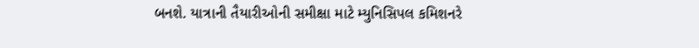બનશે. યાત્રાની તૈયારીઓની સમીક્ષા માટે મ્યુનિસિપલ કમિશનરે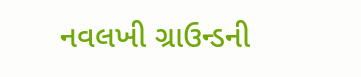નવલખી ગ્રાઉન્ડની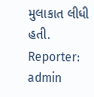મુલાકાત લીધી હતી.
Reporter: admin